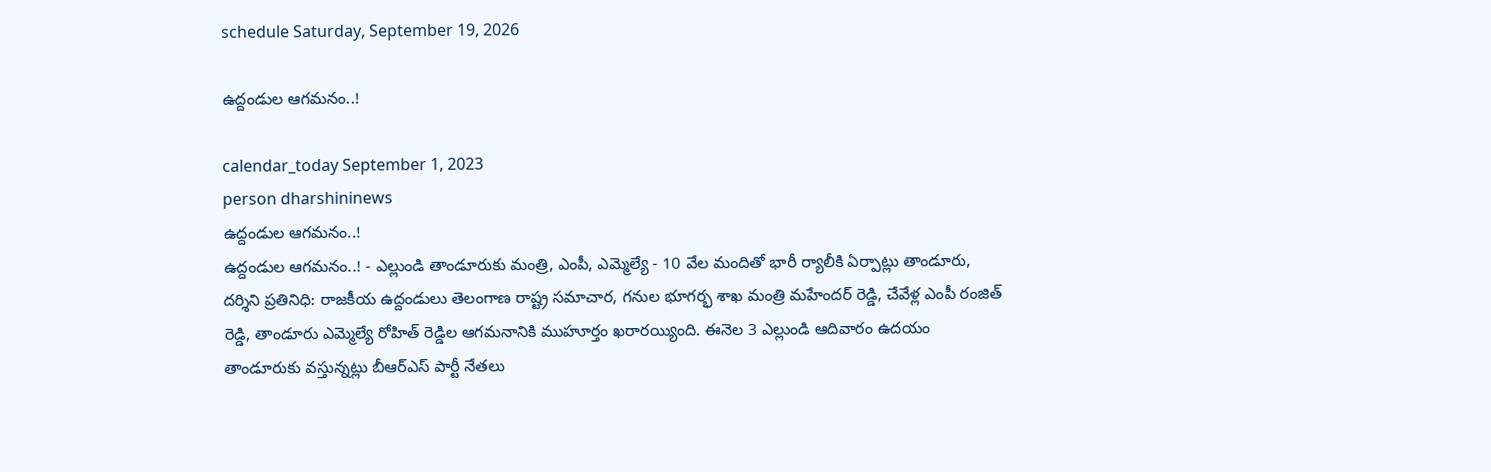schedule Saturday, September 19, 2026

ఉద్దండుల ఆగమనం..!

calendar_today September 1, 2023
person dharshininews
ఉద్దండుల ఆగమనం..!
ఉద్దండుల ఆగమనం..! - ఎల్లుండి తాండూరుకు మంత్రి, ఎంపీ, ఎమ్మెల్యే - 10 వేల మందితో భారీ ర్యాలీకి ఏర్పాట్లు తాండూరు, దర్శిని ప్రతినిధి: రాజకీయ ఉద్దండులు తెలంగాణ రాష్ట్ర సమాచార, గనుల భూగర్భ శాఖ మంత్రి మహేందర్ రెడ్డి, చేవేళ్ల ఎంపీ రంజిత్ రెడ్డి, తాండూరు ఎమ్మెల్యే రోహిత్ రెడ్డిల ఆగమనానికి ముహూర్తం ఖరారయ్యింది. ఈనెల 3 ఎల్లుండి ఆదివారం ఉదయం తాండూరుకు వస్తున్నట్లు బీఆర్ఎస్ పార్టీ నేతలు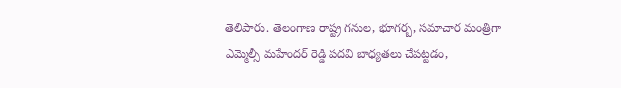తెలిపారు. తెలంగాణ రాష్ట్ర గనుల, భూగర్బ, సమాచార మంత్రిగా ఎమ్మెల్సీ మహేందర్ రెడ్డి పదవి బాధ్యతలు చేపట్టడం,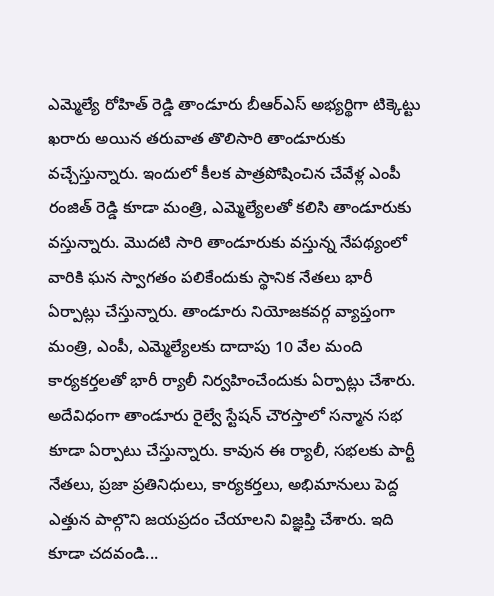ఎమ్మెల్యే రోహిత్ రెడ్డి తాండూరు బీఆర్ఎస్ అభ్యర్థిగా టిక్కెట్టు ఖరారు అయిన తరువాత తొలిసారి తాండూరుకు వచ్చేస్తున్నారు. ఇందులో కీలక పాత్రపోషించిన చేవేళ్ల ఎంపీ రంజిత్ రెడ్డి కూడా మంత్రి, ఎమ్మెల్యేలతో కలిసి తాండూరుకు వస్తున్నారు. మొదటి సారి తాండూరుకు వస్తున్న నేపథ్యంలో వారికి ఘన స్వాగతం పలికేందుకు స్థానిక నేతలు భారీ ఏర్పాట్లు చేస్తున్నారు. తాండూరు నియోజకవర్గ వ్యాప్తంగా మంత్రి, ఎంపీ, ఎమ్మెల్యేలకు దాదాపు 10 వేల మంది కార్యకర్తలతో భారీ ర్యాలీ నిర్వహించేందుకు ఏర్పాట్లు చేశారు. అదేవిధంగా తాండూరు రైల్వే స్టేషన్ చౌరస్తాలో సన్మాన సభ కూడా ఏర్పాటు చేస్తున్నారు. కావున ఈ ర్యాలీ, సభలకు పార్టీ నేతలు, ప్రజా ప్రతినిధులు, కార్యకర్తలు, అభిమానులు పెద్ద ఎత్తున పాల్గొని జయప్రదం చేయాలని విజ్ఞప్తి చేశారు. ఇది కూడా చదవండి...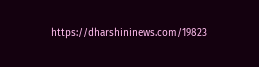https://dharshininews.com/19823